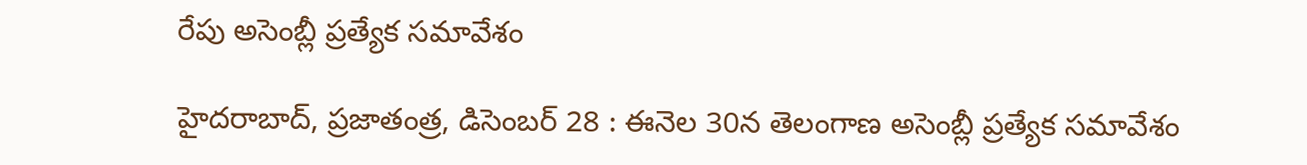రేపు అసెంబ్లీ ప్రత్యేక సమావేశం

హైదరాబాద్, ప్రజాతంత్ర, డిసెంబర్ 28 : ఈనెల 30న తెలంగాణ అసెంబ్లీ ప్రత్యేక సమావేశం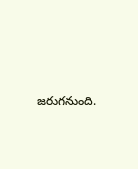జరుగనుంది.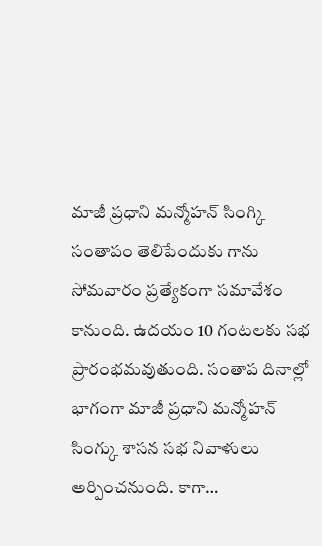మాజీ ప్రధాని మన్మోహన్ సింగ్కి సంతాపం తెలిపేందుకు గాను సోమవారం ప్రత్యేకంగా సమావేశం కానుంది. ఉదయం 10 గంటలకు సభ ప్రారంభమవుతుంది. సంతాప దినాల్లో భాగంగా మాజీ ప్రధాని మన్మోహన్ సింగ్కు శాసన సభ నివాళులు అర్పించనుంది. కాగా…